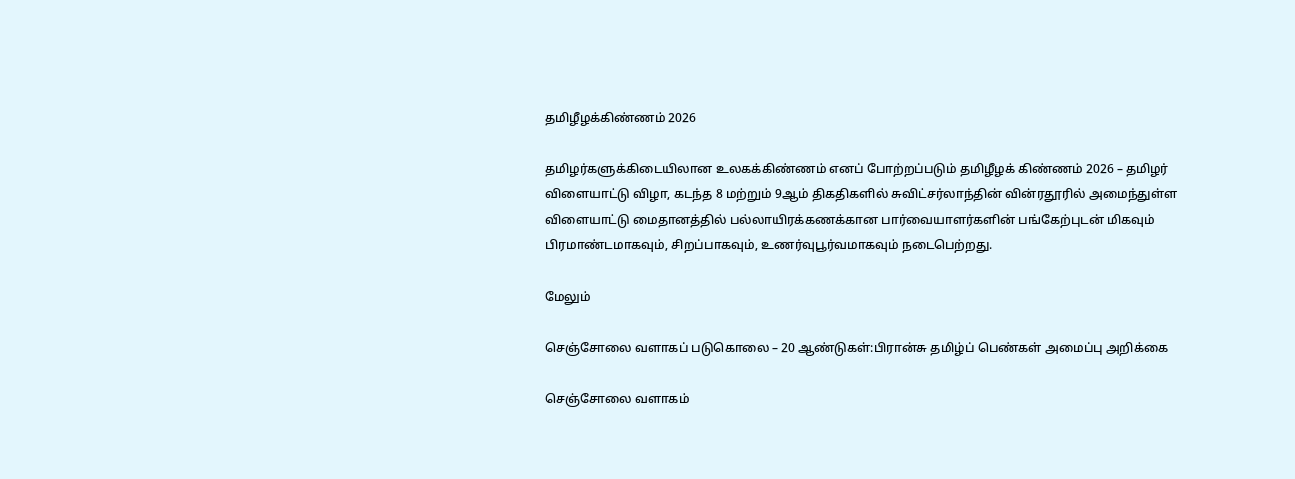தமிழீழக்கிண்ணம் 2026

தமிழர்களுக்கிடையிலான உலகக்கிண்ணம் எனப் போற்றப்படும் தமிழீழக் கிண்ணம் 2026 – தமிழர் விளையாட்டு விழா, கடந்த 8 மற்றும் 9ஆம் திகதிகளில் சுவிட்சர்லாந்தின் வின்ரதூரில் அமைந்துள்ள விளையாட்டு மைதானத்தில் பல்லாயிரக்கணக்கான பார்வையாளர்களின் பங்கேற்புடன் மிகவும் பிரமாண்டமாகவும், சிறப்பாகவும், உணர்வுபூர்வமாகவும் நடைபெற்றது.

மேலும்

செஞ்சோலை வளாகப் படுகொலை – 20 ஆண்டுகள்:பிரான்சு தமிழ்ப் பெண்கள் அமைப்பு அறிக்கை

செஞ்சோலை வளாகம்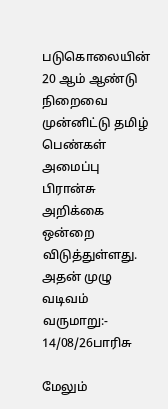படுகொலையின் 20 ஆம் ஆண்டு நிறைவை முன்னிட்டு தமிழ் பெண்கள் அமைப்பு பிரான்சு அறிக்கை ஒன்றை விடுத்துள்ளது. அதன் முழு வடிவம் வருமாறு:- 14/08/26பாரிசு

மேலும்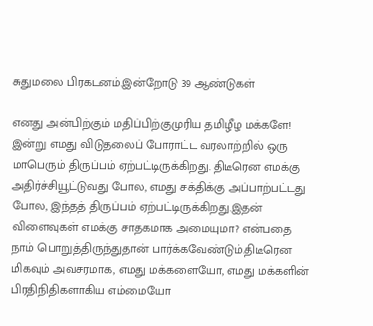சுதுமலை பிரகடனம்.இன்றோடு 39 ஆண்டுகள்

எனது அன்பிற்கும் மதிப்பிற்குமுரிய தமிழீழ மக்களே! இன்று எமது விடுதலைப் போராட்ட வரலாற்றில் ஒரு மாபெரும் திருப்பம் ஏற்பட்டிருக்கிறது. திடீரென எமக்கு அதிர்ச்சியூட்டுவது போல, எமது சக்திக்கு அப்பாற்பட்டது போல, இந்தத் திருப்பம் ஏற்பட்டிருக்கிறது.இதன் விளைவுகள் எமக்கு சாதகமாக அமையுமா? என்பதை நாம் பொறுத்திருந்துதான் பார்க்கவேண்டும்.திடீரென மிகவும் அவசரமாக, எமது மக்களையோ, எமது மக்களின் பிரதிநிதிகளாகிய எம்மையோ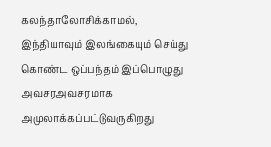கலந்தாலோசிக்காமல், இந்தியாவும் இலங்கையும் செய்து கொண்ட ஒப்பந்தம் இப்பொழுது அவசரஅவசரமாக அமுலாக்கப்பட்டுவருகிறது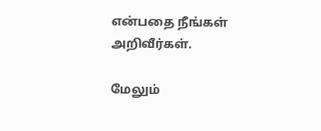என்பதை நீங்கள் அறிவீர்கள்.

மேலும்